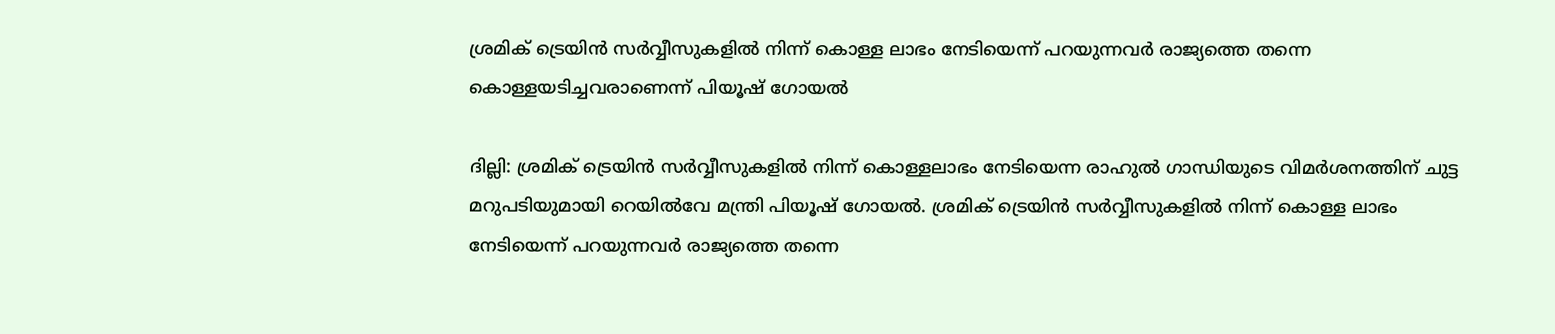ശ്രമിക് ട്രെയിന്‍ സര്‍വ്വീസുകളില്‍ നിന്ന് കൊള്ള ലാഭം നേടിയെന്ന് പറയുന്നവര്‍ രാജ്യത്തെ തന്നെ കൊള്ളയടിച്ചവരാണെന്ന് പിയൂഷ് ഗോയല്‍

ദില്ലി: ശ്രമിക് ട്രെയിന്‍ സര്‍വ്വീസുകളില്‍ നിന്ന് കൊള്ളലാഭം നേടിയെന്ന രാഹുല്‍ ഗാന്ധിയുടെ വിമര്‍ശനത്തിന് ചുട്ട മറുപടിയുമായി റെയില്‍വേ മന്ത്രി പിയൂഷ് ഗോയല്‍. ശ്രമിക് ട്രെയിന്‍ സര്‍വ്വീസുകളില്‍ നിന്ന് കൊള്ള ലാഭം നേടിയെന്ന് പറയുന്നവര്‍ രാജ്യത്തെ തന്നെ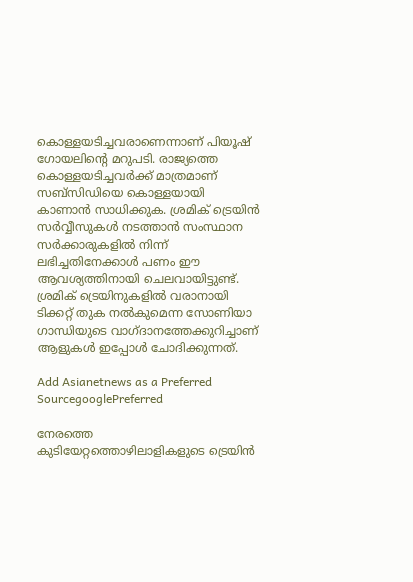കൊള്ളയടിച്ചവരാണെന്നാണ് പിയൂഷ് ഗോയലിന്‍റെ മറുപടി. രാജ്യത്തെ കൊള്ളയടിച്ചവര്‍ക്ക് മാത്രമാണ് സബ്സിഡിയെ കൊള്ളയായി കാണാന്‍ സാധിക്കുക. ശ്രമിക് ട്രെയിന്‍ സര്‍വ്വീസുകള്‍ നടത്താന്‍ സംസ്ഥാന സര്‍ക്കാരുകളില്‍ നിന്ന് ലഭിച്ചതിനേക്കാള്‍ പണം ഈ ആവശ്യത്തിനായി ചെലവായിട്ടുണ്ട്. ശ്രമിക് ട്രെയിനുകളില്‍ വരാനായി ടിക്കറ്റ് തുക നല്‍കുമെന്ന സോണിയാ ഗാന്ധിയുടെ വാഗ്ദാനത്തേക്കുറിച്ചാണ് ആളുകള്‍ ഇപ്പോള്‍ ചോദിക്കുന്നത്.

Add Asianetnews as a Preferred SourcegooglePreferred

നേരത്തെ കുടിയേറ്റത്തൊഴിലാളികളുടെ ട്രെയിന്‍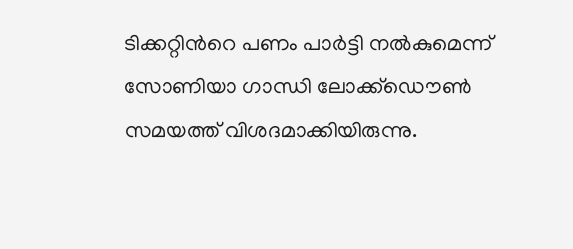ടിക്കറ്റിന്‍റെ പണം പാര്‍ട്ടി നല്‍കുമെന്ന് സോണിയാ ഗാന്ധി ലോക്ക്ഡൌണ്‍ സമയത്ത് വിശദമാക്കിയിരുന്നു.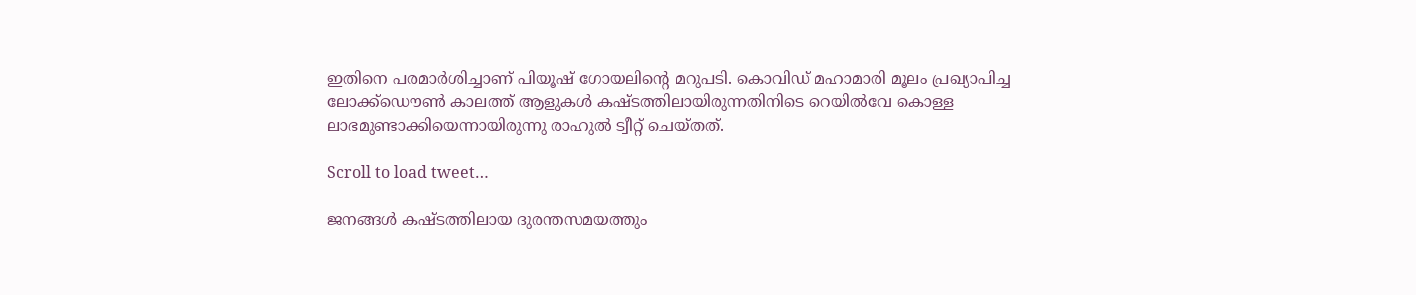ഇതിനെ പരമാര്‍ശിച്ചാണ് പിയൂഷ് ഗോയലിന്‍റെ മറുപടി. കൊവിഡ് മഹാമാരി മൂലം പ്രഖ്യാപിച്ച ലോക്ക്ഡൌണ്‍ കാലത്ത് ആളുകള്‍ കഷ്ടത്തിലായിരുന്നതിനിടെ റെയില്‍വേ കൊള്ള ലാഭമുണ്ടാക്കിയെന്നായിരുന്നു രാഹുല്‍ ട്വീറ്റ് ചെയ്തത്.

Scroll to load tweet…

ജനങ്ങള്‍ കഷ്ടത്തിലായ ദുരന്തസമയത്തും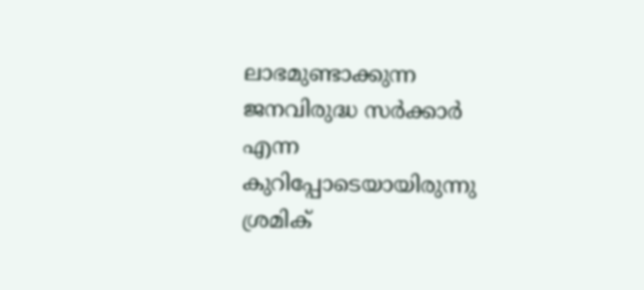ലാഭമുണ്ടാക്കുന്ന ജനവിരുദ്ധ സര്‍ക്കാര്‍ എന്ന കുറിപ്പോടെയായിരുന്നു ശ്രമിക്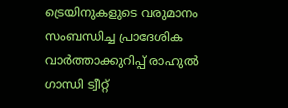ട്രെയിനുകളുടെ വരുമാനം സംബന്ധിച്ച പ്രാദേശിക വാര്‍ത്താക്കുറിപ്പ് രാഹുല്‍ ഗാന്ധി ട്വീറ്റ്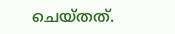ചെയ്തത്.